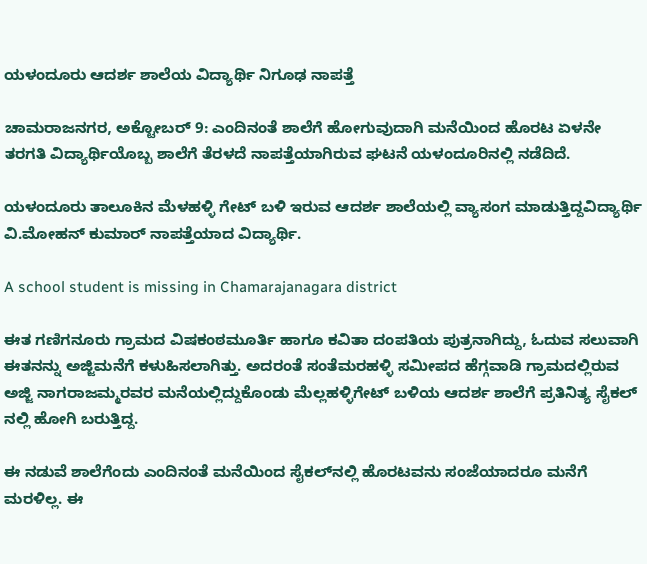ಯಳಂದೂರು ಆದರ್ಶ ಶಾಲೆಯ ವಿದ್ಯಾರ್ಥಿ ನಿಗೂಢ ನಾಪತ್ತೆ

ಚಾಮರಾಜನಗರ, ಅಕ್ಟೋಬರ್ 9: ಎಂದಿನಂತೆ ಶಾಲೆಗೆ ಹೋಗುವುದಾಗಿ ಮನೆಯಿಂದ ಹೊರಟ ಏಳನೇ ತರಗತಿ ವಿದ್ಯಾರ್ಥಿಯೊಬ್ಬ ಶಾಲೆಗೆ ತೆರಳದೆ ನಾಪತ್ತೆಯಾಗಿರುವ ಘಟನೆ ಯಳಂದೂರಿನಲ್ಲಿ ನಡೆದಿದೆ.

ಯಳಂದೂರು ತಾಲೂಕಿನ ಮೆಳಹಳ್ಳಿ ಗೇಟ್ ಬಳಿ ಇರುವ ಆದರ್ಶ ಶಾಲೆಯಲ್ಲಿ ವ್ಯಾಸಂಗ ಮಾಡುತ್ತಿದ್ದವಿದ್ಯಾರ್ಥಿ ವಿ.ಮೋಹನ್ ಕುಮಾರ್ ನಾಪತ್ತೆಯಾದ ವಿದ್ಯಾರ್ಥಿ.

A school student is missing in Chamarajanagara district

ಈತ ಗಣಿಗನೂರು ಗ್ರಾಮದ ವಿಷಕಂಠಮೂರ್ತಿ ಹಾಗೂ ಕವಿತಾ ದಂಪತಿಯ ಪುತ್ರನಾಗಿದ್ದು, ಓದುವ ಸಲುವಾಗಿ ಈತನನ್ನು ಅಜ್ಜಿಮನೆಗೆ ಕಳುಹಿಸಲಾಗಿತ್ತು. ಅದರಂತೆ ಸಂತೆಮರಹಳ್ಳಿ ಸಮೀಪದ ಹೆಗ್ಗವಾಡಿ ಗ್ರಾಮದಲ್ಲಿರುವ ಅಜ್ಜಿ ನಾಗರಾಜಮ್ಮರವರ ಮನೆಯಲ್ಲಿದ್ದುಕೊಂಡು ಮೆಲ್ಲಹಳ್ಳಿಗೇಟ್ ಬಳಿಯ ಆದರ್ಶ ಶಾಲೆಗೆ ಪ್ರತಿನಿತ್ಯ ಸೈಕಲ್‍ ನಲ್ಲಿ ಹೋಗಿ ಬರುತ್ತಿದ್ದ.

ಈ ನಡುವೆ ಶಾಲೆಗೆಂದು ಎಂದಿನಂತೆ ಮನೆಯಿಂದ ಸೈಕಲ್‍ನಲ್ಲಿ ಹೊರಟವನು ಸಂಜೆಯಾದರೂ ಮನೆಗೆ ಮರಳಿಲ್ಲ. ಈ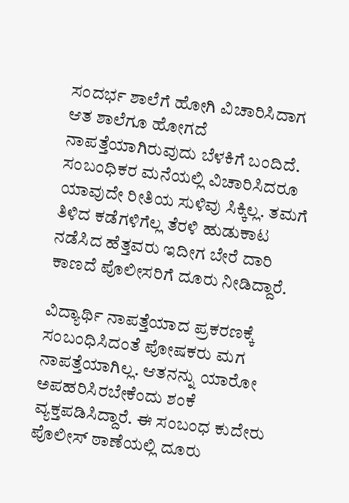ಸಂದರ್ಭ ಶಾಲೆಗೆ ಹೋಗಿ ವಿಚಾರಿಸಿದಾಗ ಆತ ಶಾಲೆಗೂ ಹೋಗದೆ ನಾಪತ್ತೆಯಾಗಿರುವುದು ಬೆಳಕಿಗೆ ಬಂದಿದೆ. ಸಂಬಂಧಿಕರ ಮನೆಯಲ್ಲಿ ವಿಚಾರಿಸಿದರೂ ಯಾವುದೇ ರೀತಿಯ ಸುಳಿವು ಸಿಕ್ಕಿಲ್ಲ. ತಮಗೆ ತಿಳಿದ ಕಡೆಗಳಿಗೆಲ್ಲ ತೆರಳಿ ಹುಡುಕಾಟ ನಡೆಸಿದ ಹೆತ್ತವರು ಇದೀಗ ಬೇರೆ ದಾರಿ ಕಾಣದೆ ಪೊಲೀಸರಿಗೆ ದೂರು ನೀಡಿದ್ದಾರೆ.

ವಿದ್ಯಾರ್ಥಿ ನಾಪತ್ತೆಯಾದ ಪ್ರಕರಣಕ್ಕೆ ಸಂಬಂಧಿಸಿದಂತೆ ಪೋಷಕರು ಮಗ ನಾಪತ್ತೆಯಾಗಿಲ್ಲ. ಆತನನ್ನು ಯಾರೋ ಅಪಹರಿಸಿರಬೇಕೆಂದು ಶಂಕೆ ವ್ಯಕ್ತಪಡಿಸಿದ್ದಾರೆ. ಈ ಸಂಬಂಧ ಕುದೇರು ಪೊಲೀಸ್ ಠಾಣೆಯಲ್ಲಿ ದೂರು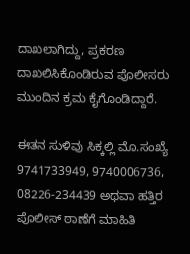ದಾಖಲಾಗಿದ್ದು, ಪ್ರಕರಣ ದಾಖಲಿಸಿಕೊಂಡಿರುವ ಪೊಲೀಸರು ಮುಂದಿನ ಕ್ರಮ ಕೈಗೊಂಡಿದ್ದಾರೆ.

ಈತನ ಸುಳಿವು ಸಿಕ್ಕಲ್ಲಿ ಮೊ.ಸಂಖ್ಯೆ 9741733949, 9740006736, 08226-234439 ಅಥವಾ ಹತ್ತಿರ ಪೊಲೀಸ್ ಠಾಣೆಗೆ ಮಾಹಿತಿ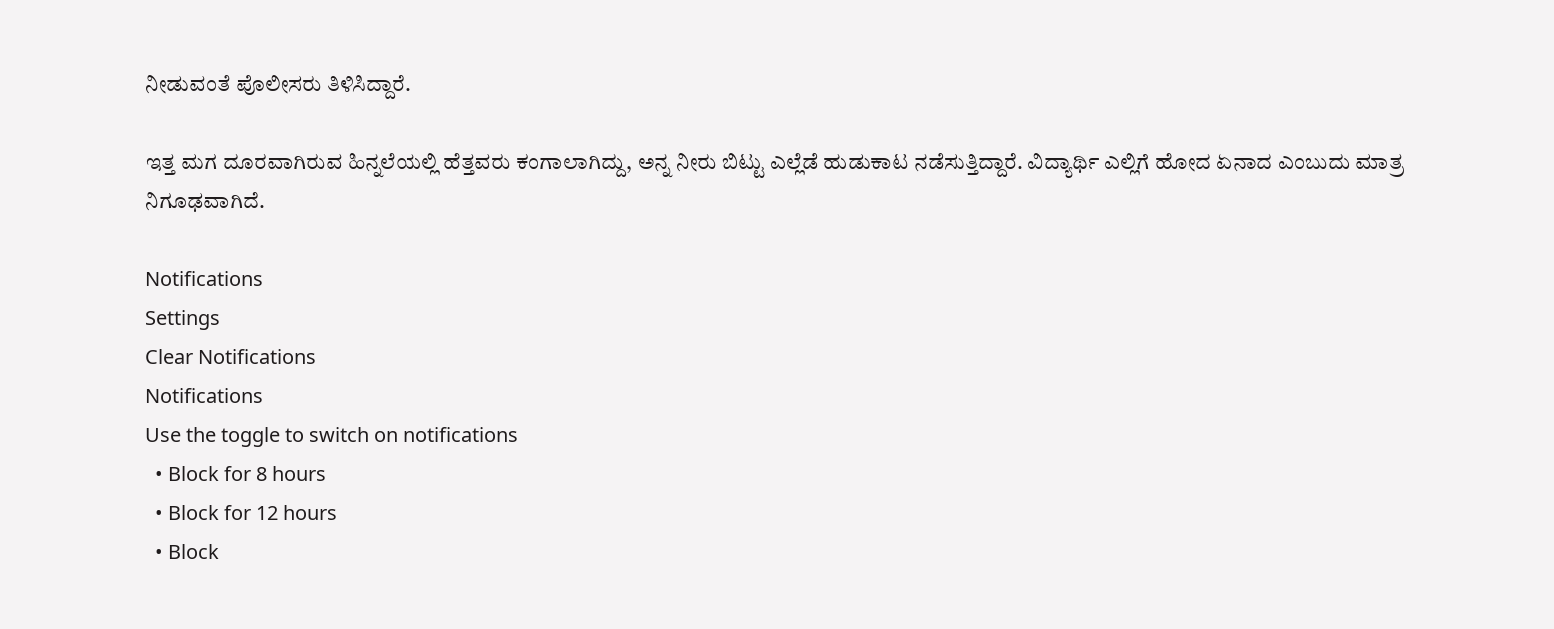ನೀಡುವಂತೆ ಪೊಲೀಸರು ತಿಳಿಸಿದ್ದಾರೆ.

ಇತ್ತ ಮಗ ದೂರವಾಗಿರುವ ಹಿನ್ನಲೆಯಲ್ಲಿ ಹೆತ್ತವರು ಕಂಗಾಲಾಗಿದ್ದು, ಅನ್ನ ನೀರು ಬಿಟ್ಟು ಎಲ್ಲೆಡೆ ಹುಡುಕಾಟ ನಡೆಸುತ್ತಿದ್ದಾರೆ. ವಿದ್ಯಾರ್ಥಿ ಎಲ್ಲಿಗೆ ಹೋದ ಏನಾದ ಎಂಬುದು ಮಾತ್ರ ನಿಗೂಢವಾಗಿದೆ.

Notifications
Settings
Clear Notifications
Notifications
Use the toggle to switch on notifications
  • Block for 8 hours
  • Block for 12 hours
  • Block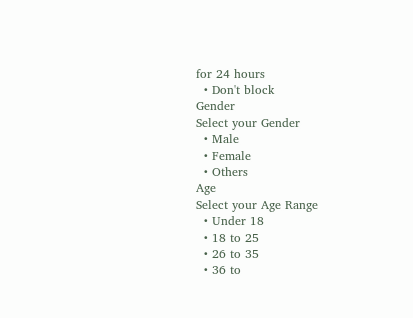for 24 hours
  • Don't block
Gender
Select your Gender
  • Male
  • Female
  • Others
Age
Select your Age Range
  • Under 18
  • 18 to 25
  • 26 to 35
  • 36 to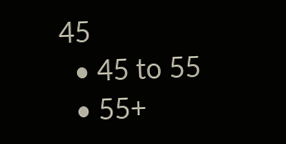45
  • 45 to 55
  • 55+